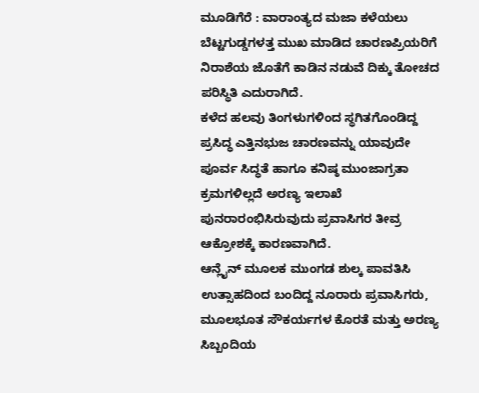ಮೂಡಿಗೆರೆ : ವಾರಾಂತ್ಯದ ಮಜಾ ಕಳೆಯಲು ಬೆಟ್ಟಗುಡ್ಡಗಳತ್ತ ಮುಖ ಮಾಡಿದ ಚಾರಣಪ್ರಿಯರಿಗೆ ನಿರಾಶೆಯ ಜೊತೆಗೆ ಕಾಡಿನ ನಡುವೆ ದಿಕ್ಕು ತೋಚದ ಪರಿಸ್ಥಿತಿ ಎದುರಾಗಿದೆ.
ಕಳೆದ ಹಲವು ತಿಂಗಳುಗಳಿಂದ ಸ್ಥಗಿತಗೊಂಡಿದ್ದ ಪ್ರಸಿದ್ಧ ಎತ್ತಿನಭುಜ ಚಾರಣವನ್ನು ಯಾವುದೇ ಪೂರ್ವ ಸಿದ್ಧತೆ ಹಾಗೂ ಕನಿಷ್ಠ ಮುಂಜಾಗ್ರತಾ ಕ್ರಮಗಳಿಲ್ಲದೆ ಅರಣ್ಯ ಇಲಾಖೆ ಪುನರಾರಂಭಿಸಿರುವುದು ಪ್ರವಾಸಿಗರ ತೀವ್ರ ಆಕ್ರೋಶಕ್ಕೆ ಕಾರಣವಾಗಿದೆ.
ಆನ್ಲೈನ್ ಮೂಲಕ ಮುಂಗಡ ಶುಲ್ಕ ಪಾವತಿಸಿ ಉತ್ಸಾಹದಿಂದ ಬಂದಿದ್ದ ನೂರಾರು ಪ್ರವಾಸಿಗರು, ಮೂಲಭೂತ ಸೌಕರ್ಯಗಳ ಕೊರತೆ ಮತ್ತು ಅರಣ್ಯ ಸಿಬ್ಬಂದಿಯ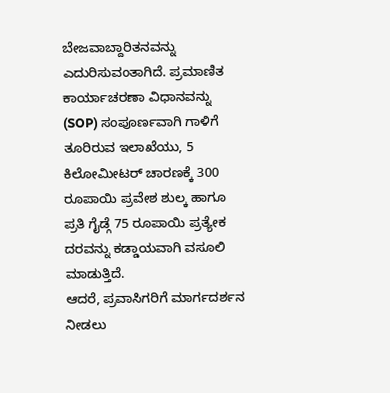ಬೇಜವಾಬ್ದಾರಿತನವನ್ನು ಎದುರಿಸುವಂತಾಗಿದೆ. ಪ್ರಮಾಣಿತ ಕಾರ್ಯಾಚರಣಾ ವಿಧಾನವನ್ನು (SOP) ಸಂಪೂರ್ಣವಾಗಿ ಗಾಳಿಗೆ ತೂರಿರುವ ಇಲಾಖೆಯು, 5 ಕಿಲೋಮೀಟರ್ ಚಾರಣಕ್ಕೆ 300 ರೂಪಾಯಿ ಪ್ರವೇಶ ಶುಲ್ಕ ಹಾಗೂ ಪ್ರತಿ ಗೈಡ್ಗೆ 75 ರೂಪಾಯಿ ಪ್ರತ್ಯೇಕ ದರವನ್ನು ಕಡ್ಡಾಯವಾಗಿ ವಸೂಲಿ ಮಾಡುತ್ತಿದೆ.
ಆದರೆ, ಪ್ರವಾಸಿಗರಿಗೆ ಮಾರ್ಗದರ್ಶನ ನೀಡಲು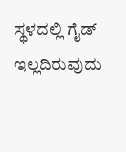ಸ್ಥಳದಲ್ಲಿ ಗೈಡ್ ಇಲ್ಲದಿರುವುದು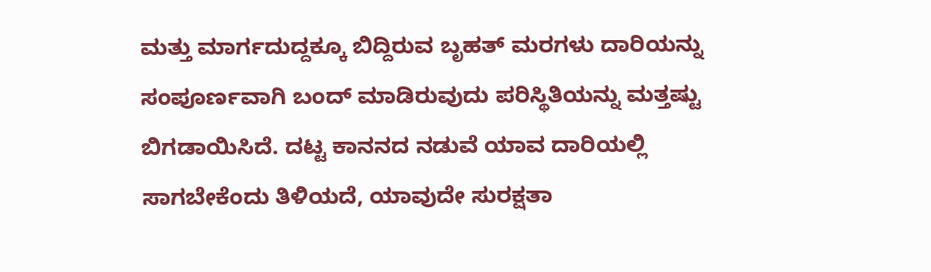ಮತ್ತು ಮಾರ್ಗದುದ್ದಕ್ಕೂ ಬಿದ್ದಿರುವ ಬೃಹತ್ ಮರಗಳು ದಾರಿಯನ್ನು ಸಂಪೂರ್ಣವಾಗಿ ಬಂದ್ ಮಾಡಿರುವುದು ಪರಿಸ್ಥಿತಿಯನ್ನು ಮತ್ತಷ್ಟು ಬಿಗಡಾಯಿಸಿದೆ. ದಟ್ಟ ಕಾನನದ ನಡುವೆ ಯಾವ ದಾರಿಯಲ್ಲಿ ಸಾಗಬೇಕೆಂದು ತಿಳಿಯದೆ, ಯಾವುದೇ ಸುರಕ್ಷತಾ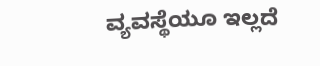ವ್ಯವಸ್ಥೆಯೂ ಇಲ್ಲದೆ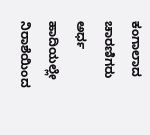ಕಂಗಾಲಾದ ಚಾರಣಿಗರು ಅರ್ಧ ಹಾದಿಯಲ್ಲೇ ನಿರಾಶೆಯಿಂದ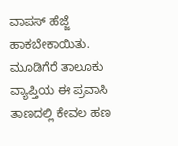ವಾಪಸ್ ಹೆಜ್ಜೆ ಹಾಕಬೇಕಾಯಿತು.
ಮೂಡಿಗೆರೆ ತಾಲೂಕು ವ್ಯಾಪ್ತಿಯ ಈ ಪ್ರವಾಸಿ ತಾಣದಲ್ಲಿ ಕೇವಲ ಹಣ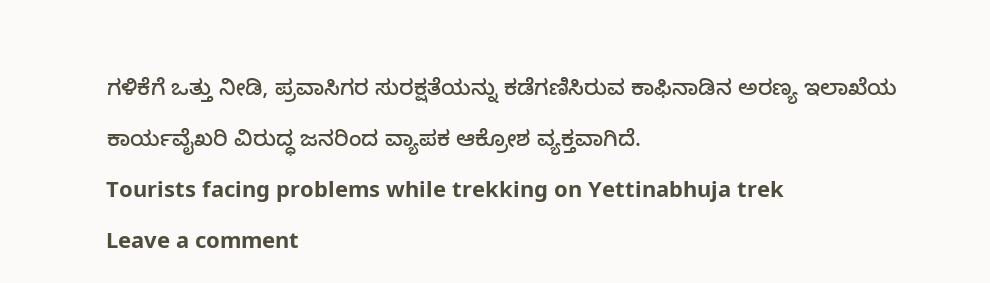ಗಳಿಕೆಗೆ ಒತ್ತು ನೀಡಿ, ಪ್ರವಾಸಿಗರ ಸುರಕ್ಷತೆಯನ್ನು ಕಡೆಗಣಿಸಿರುವ ಕಾಫಿನಾಡಿನ ಅರಣ್ಯ ಇಲಾಖೆಯ ಕಾರ್ಯವೈಖರಿ ವಿರುದ್ಧ ಜನರಿಂದ ವ್ಯಾಪಕ ಆಕ್ರೋಶ ವ್ಯಕ್ತವಾಗಿದೆ.
Tourists facing problems while trekking on Yettinabhuja trek
Leave a comment